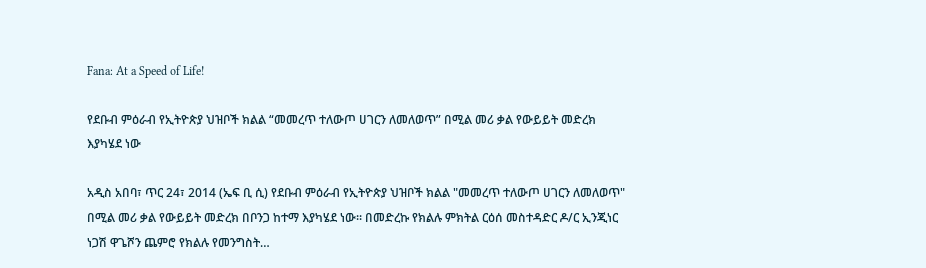Fana: At a Speed of Life!

የደቡብ ምዕራብ የኢትዮጵያ ህዝቦች ክልል “መመረጥ ተለውጦ ሀገርን ለመለወጥ” በሚል መሪ ቃል የውይይት መድረክ እያካሄደ ነው

አዲስ አበባ፣ ጥር 24፣ 2014 (ኤፍ ቢ ሲ) የደቡብ ምዕራብ የኢትዮጵያ ህዝቦች ክልል "መመረጥ ተለውጦ ሀገርን ለመለወጥ" በሚል መሪ ቃል የውይይት መድረክ በቦንጋ ከተማ እያካሄደ ነው፡፡ በመድረኩ የክልሉ ምክትል ርዕሰ መስተዳድር ዶ/ር ኢንጂነር ነጋሽ ዋጌሾን ጨምሮ የክልሉ የመንግስት…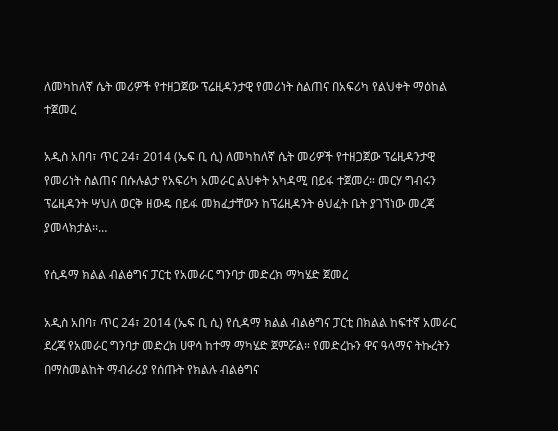ለመካከለኛ ሴት መሪዎች የተዘጋጀው ፕሬዚዳንታዊ የመሪነት ስልጠና በአፍሪካ የልህቀት ማዕከል ተጀመረ

አዲስ አበባ፣ ጥር 24፣ 2014 (ኤፍ ቢ ሲ) ለመካከለኛ ሴት መሪዎች የተዘጋጀው ፕሬዚዳንታዊ የመሪነት ስልጠና በሱሉልታ የአፍሪካ አመራር ልህቀት አካዳሚ በይፋ ተጀመረ። መርሃ ግብሩን ፕሬዚዳንት ሣህለ ወርቅ ዘውዴ በይፋ መክፈታቸውን ከፕሬዚዳንት ፅህፈት ቤት ያገኘነው መረጃ ያመላክታል፡፡…

የሲዳማ ክልል ብልፅግና ፓርቲ የአመራር ግንባታ መድረክ ማካሄድ ጀመረ

አዲስ አበባ፣ ጥር 24፣ 2014 (ኤፍ ቢ ሲ) የሲዳማ ክልል ብልፅግና ፓርቲ በክልል ከፍተኛ አመራር ደረጃ የአመራር ግንባታ መድረክ ሀዋሳ ከተማ ማካሄድ ጀምሯል። የመድረኩን ዋና ዓላማና ትኩረትን በማስመልከት ማብራሪያ የሰጡት የክልሉ ብልፅግና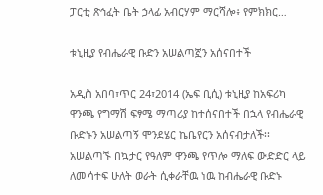ፓርቲ ጽኅፈት ቤት ኃላፊ አብርሃም ማርሻሎ፥ የምክክር…

ቱኒዚያ የብሔራዊ ቡድን አሠልጣኟን አሰናበተች

አዲስ አበባ፣ጥር 24፣2014 (ኤፍ ቢሲ) ቱኒዚያ ከአፍሪካ ዋንጫ የግማሽ ፍፃሜ ማጣሪያ ከተሰናበተች በኋላ የብሔራዊ ቡድኑን አሠልጣኝ ሞንደሄር ኬቤየርን አሰናብታለች፡፡ አሠልጣኙ በኳታር የዓለም ዋንጫ የጥሎ ማለፍ ውድድር ላይ ለመሳተፍ ሁለት ወራት ሲቀራቸዉ ነዉ ከብሔራዊ ቡድኑ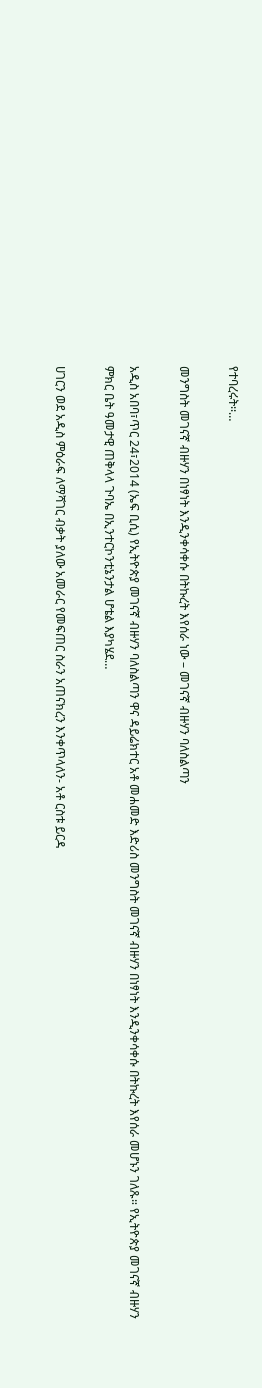የተባረሩት፡፡…

መንግስት መገናኛ ብዙሃን በነፃነት እንዲንቀሳቀሱ በትኩረት እየሰራ ነው – መገናኛ ብዙሃን ባለስልጣን

አዲስ አበባ፣ጥር 24፣2014 (ኤፍ ቢሲ) የኢትዮጵያ መገናኛ ብዙሃን ባለስልጣን ዋና ዳይሬክተር አቶ መሐመድ እድሪስ መንግስት መገናኛ ብዙሃን በነፃነት እንዲንቀሳቀሱ በትኩረት እየሰራ መሆኑን ገለጹ። የኢትዮጵያ መገናኛ ብዙሃን ምክር ቤት ዓመታዊ ጠቅላላ ጉባኤ በኢንተርኮንቲኔንታል ሆቴል እያካሄደ…

ሀገርን ወደ አዲስ ምዕራፍ ለማሻገር ብቃት ያለው አመራር የመፍጠር ስራን አጠናክረን እንቀጥላለን- አቶ ርስቱ ይርዳ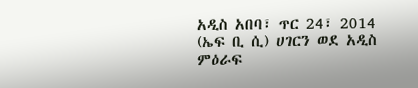አዲስ አበባ፣ ጥር 24፣ 2014 (ኤፍ ቢ ሲ) ሀገርን ወደ አዲስ ምዕራፍ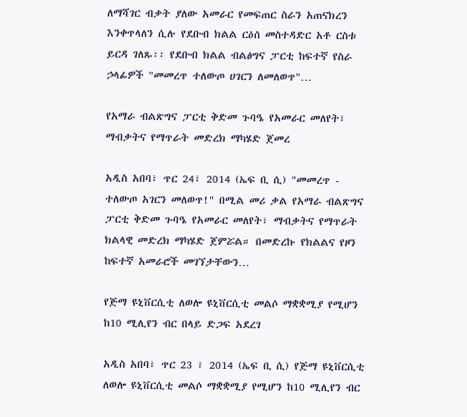ለማሻገር ብቃት ያለው አመራር የመፍጠር ስራን አጠናክረን እንቀጥላለን ሲሉ የደቡብ ክልል ርዕሰ መስተዳድር አቶ ርስቱ ይርዳ ገለጹ፡፡ የደቡብ ክልል ብልፅግና ፓርቲ ከፍተኛ የስራ ኃላፊዎች "መመረጥ ተለውጦ ሀገርን ለመለወጥ"…

የአማራ ብልጽግና ፓርቲ ቅድመ ጉባዔ የአመራር መለየት፣ ማብቃትና የማጥራት መድረክ ማካሄድ ጀመረ

አዲስ አበባ፣ ጥር 24፣ 2014 (ኤፍ ቢ ሲ) "መመረጥ - ተለውጦ አገርን መለወጥ!" በሚል መሪ ቃል የአማራ ብልጽግና ፓርቲ ቅድመ ጉባዔ የአመራር መለየት፣ ማብቃትና የማጥራት ክልላዊ መድረክ ማካሄድ ጀምሯል። በመድረኩ የክልልና የዞን ከፍተኛ አመራሮች መገኘታቸውን…

የጅማ ዩኒቨርሲቲ ለወሎ ዩኒቨርሲቲ መልሶ ማቋቋሚያ የሚሆን ከ10 ሚሊየን ብር በላይ ድጋፍ አደረገ

አዲስ አበባ፣ ጥር 23 ፣ 2014 (ኤፍ ቢ ሲ) የጅማ ዩኒቨርሲቲ ለወሎ ዩኒቨርሲቲ መልሶ ማቋቋሚያ የሚሆን ከ10 ሚሊየን ብር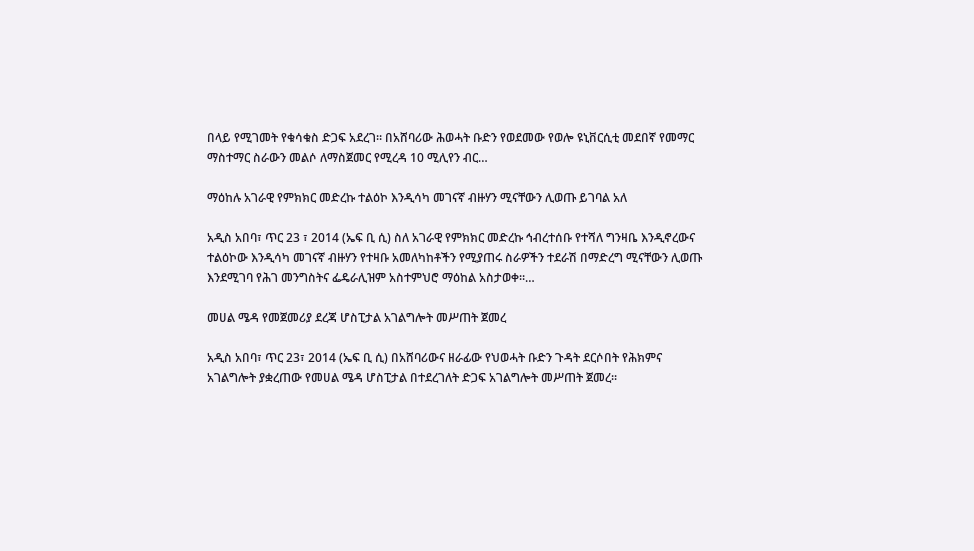በላይ የሚገመት የቁሳቁስ ድጋፍ አደረገ። በአሸባሪው ሕወሓት ቡድን የወደመው የወሎ ዩኒቨርሲቲ መደበኛ የመማር ማስተማር ስራውን መልሶ ለማስጀመር የሚረዳ 10 ሚሊየን ብር…

ማዕከሉ አገራዊ የምክክር መድረኩ ተልዕኮ እንዲሳካ መገናኛ ብዙሃን ሚናቸውን ሊወጡ ይገባል አለ

አዲስ አበባ፣ ጥር 23 ፣ 2014 (ኤፍ ቢ ሲ) ስለ አገራዊ የምክክር መድረኩ ኅብረተሰቡ የተሻለ ግንዛቤ እንዲኖረውና ተልዕኮው እንዲሳካ መገናኛ ብዙሃን የተዛቡ አመለካከቶችን የሚያጠሩ ስራዎችን ተደራሽ በማድረግ ሚናቸውን ሊወጡ እንደሚገባ የሕገ መንግስትና ፌዴራሊዝም አስተምህሮ ማዕከል አስታወቀ።…

መሀል ሜዳ የመጀመሪያ ደረጃ ሆስፒታል አገልግሎት መሥጠት ጀመረ

አዲስ አበባ፣ ጥር 23፣ 2014 (ኤፍ ቢ ሲ) በአሸባሪውና ዘራፊው የህወሓት ቡድን ጉዳት ደርሶበት የሕክምና አገልግሎት ያቋረጠው የመሀል ሜዳ ሆስፒታል በተደረገለት ድጋፍ አገልግሎት መሥጠት ጀመረ፡፡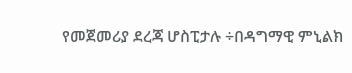የመጀመሪያ ደረጃ ሆስፒታሉ ÷በዳግማዊ ምኒልክ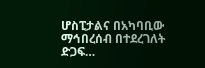ሆስፒታልና በአካባቢው ማኅበረሰብ በተደረገለት ድጋፍ…